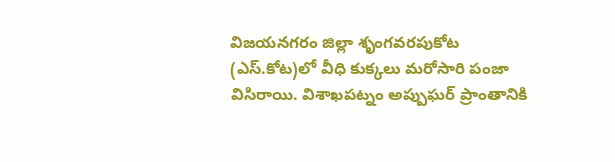విజయనగరం జిల్లా శృంగవరపుకోట (ఎస్.కోట)లో వీధి కుక్కలు మరోసారి పంజా విసిరాయి. విశాఖపట్నం అప్పుఘర్ ప్రాంతానికి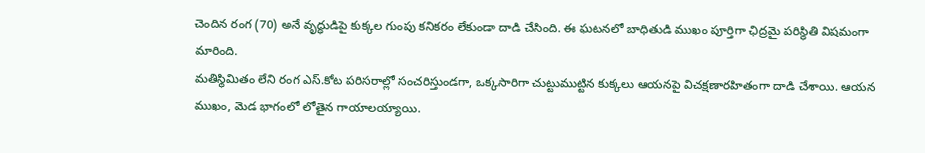చెందిన రంగ (70) అనే వృద్ధుడిపై కుక్కల గుంపు కనికరం లేకుండా దాడి చేసింది. ఈ ఘటనలో బాధితుడి ముఖం పూర్తిగా ఛిద్రమై పరిస్థితి విషమంగా మారింది.
మతిస్థిమితం లేని రంగ ఎస్.కోట పరిసరాల్లో సంచరిస్తుండగా, ఒక్కసారిగా చుట్టుముట్టిన కుక్కలు ఆయనపై విచక్షణారహితంగా దాడి చేశాయి. ఆయన ముఖం, మెడ భాగంలో లోతైన గాయాలయ్యాయి.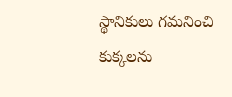స్థానికులు గమనించి కుక్కలను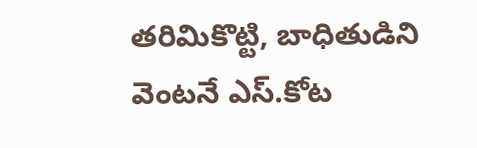తరిమికొట్టి, బాధితుడిని వెంటనే ఎస్.కోట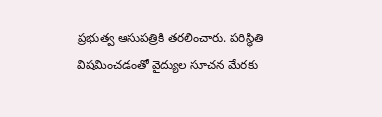ప్రభుత్వ ఆసుపత్రికి తరలించారు. పరిస్థితి విషమించడంతో వైద్యుల సూచన మేరకు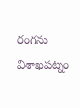రంగను విశాఖపట్నం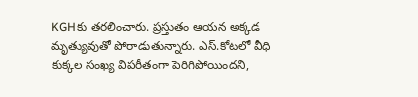KGHకు తరలించారు. ప్రస్తుతం ఆయన అక్కడ మృత్యువుతో పోరాడుతున్నారు. ఎస్.కోటలో వీధి కుక్కల సంఖ్య విపరీతంగా పెరిగిపోయిందని,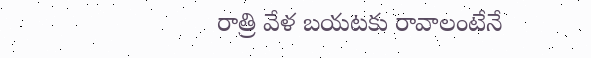రాత్రి వేళ బయటకు రావాలంటేనే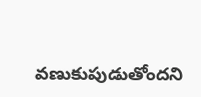వణుకుపుడుతోందని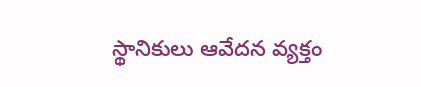స్థానికులు ఆవేదన వ్యక్తం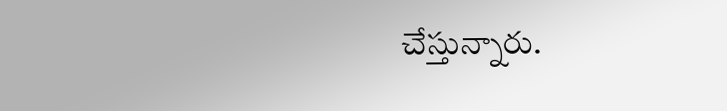చేస్తున్నారు.